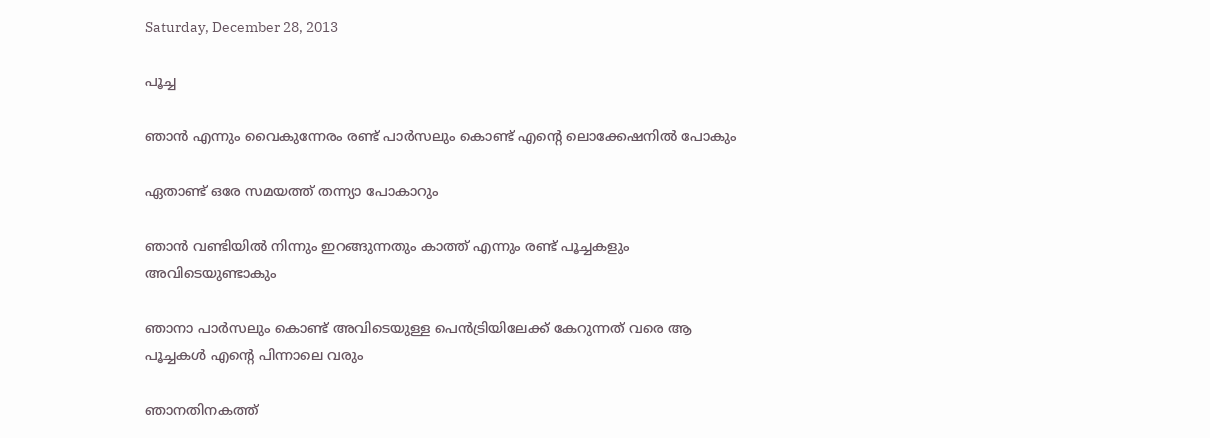Saturday, December 28, 2013

പൂച്ച

ഞാന്‍ എന്നും വൈകുന്നേരം രണ്ട് പാര്‍സലും കൊണ്ട് എന്‍റെ ലൊക്കേഷനില്‍ പോകും

ഏതാണ്ട് ഒരേ സമയത്ത് തന്ന്യാ പോകാറും

ഞാന്‍ വണ്ടിയില്‍ നിന്നും ഇറങ്ങുന്നതും കാത്ത് എന്നും രണ്ട് പൂച്ചകളും അവിടെയുണ്ടാകും

ഞാനാ പാര്‍സലും കൊണ്ട് അവിടെയുള്ള പെന്‍ട്രിയിലേക്ക് കേറുന്നത് വരെ ആ പൂച്ചകള്‍ എന്‍റെ പിന്നാലെ വരും

ഞാനതിനകത്ത്‌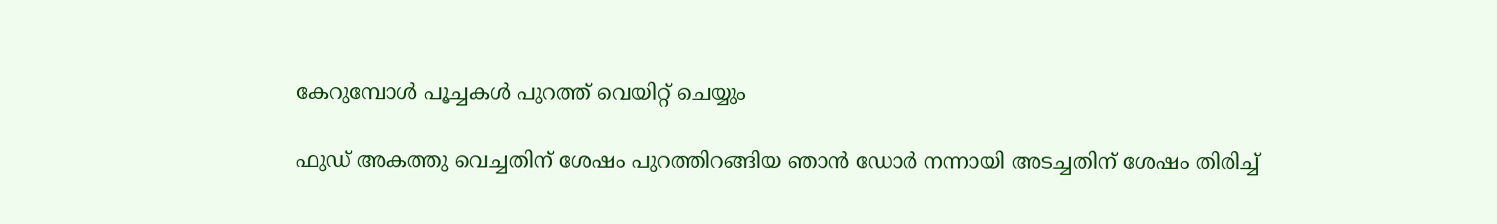കേറുമ്പോള്‍ പൂച്ചകള്‍ പുറത്ത് വെയിറ്റ് ചെയ്യും

ഫുഡ്‌ അകത്തു വെച്ചതിന് ശേഷം പുറത്തിറങ്ങിയ ഞാന്‍ ഡോര്‍ നന്നായി അടച്ചതിന് ശേഷം തിരിച്ച്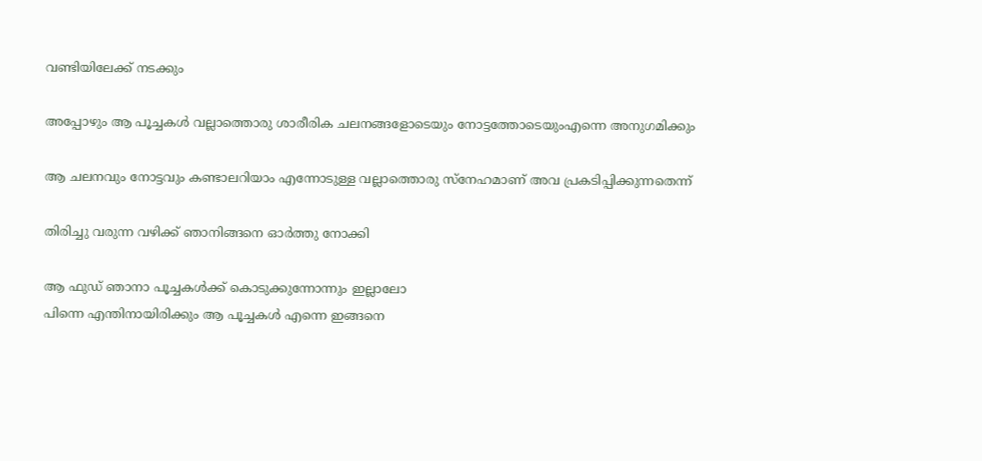വണ്ടിയിലേക്ക് നടക്കും

അപ്പോഴും ആ പൂച്ചകള്‍ വല്ലാത്തൊരു ശാരീരിക ചലനങ്ങളോടെയും നോട്ടത്തോടെയുംഎന്നെ അനുഗമിക്കും

ആ ചലനവും നോട്ടവും കണ്ടാലറിയാം എന്നോടുള്ള വല്ലാത്തൊരു സ്നേഹമാണ് അവ പ്രകടിപ്പിക്കുന്നതെന്ന്

തിരിച്ചു വരുന്ന വഴിക്ക് ഞാനിങ്ങനെ ഓര്‍ത്തു നോക്കി

ആ ഫുഡ്‌ ഞാനാ പൂച്ചകള്‍ക്ക് കൊടുക്കുന്നോന്നും ഇല്ലാലോ
പിന്നെ എന്തിനായിരിക്കും ആ പൂച്ചകള്‍ എന്നെ ഇങ്ങനെ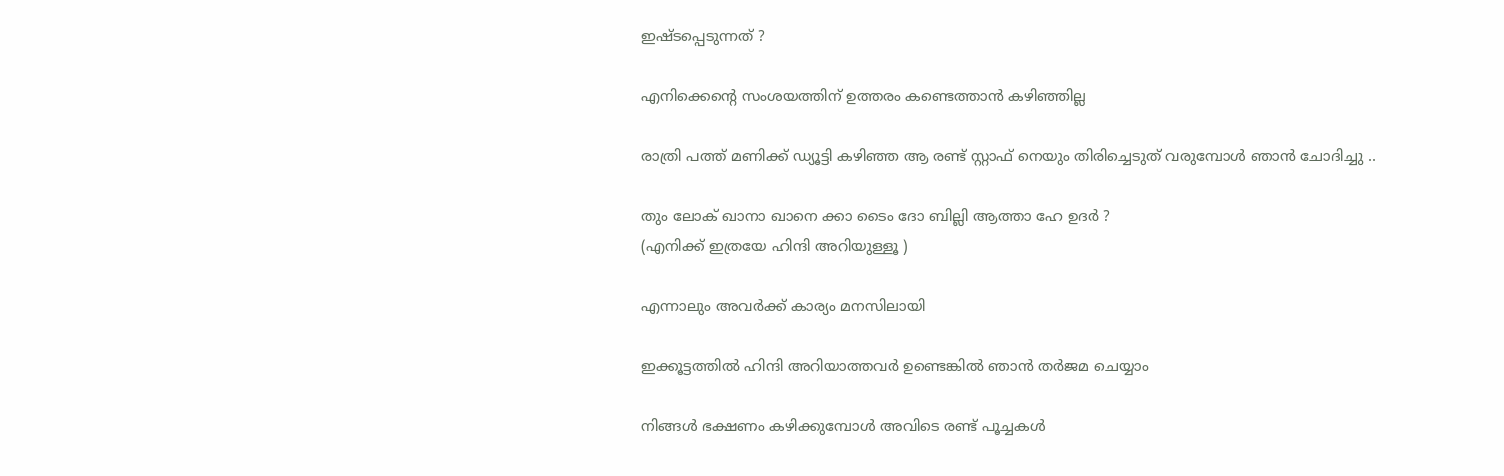ഇഷ്ടപ്പെടുന്നത് ?

എനിക്കെന്‍റെ സംശയത്തിന് ഉത്തരം കണ്ടെത്താന്‍ കഴിഞ്ഞില്ല

രാത്രി പത്ത് മണിക്ക് ഡ്യൂട്ടി കഴിഞ്ഞ ആ രണ്ട് സ്റ്റാഫ്‌ നെയും തിരിച്ചെടുത് വരുമ്പോള്‍ ഞാന്‍ ചോദിച്ചു ..

തും ലോക് ഖാനാ ഖാനെ ക്കാ ടൈം ദോ ബില്ലി ആത്താ ഹേ ഉദര്‍ ?
(എനിക്ക് ഇത്രയേ ഹിന്ദി അറിയുള്ളൂ )

എന്നാലും അവര്‍ക്ക് കാര്യം മനസിലായി

ഇക്കൂട്ടത്തില്‍ ഹിന്ദി അറിയാത്തവര്‍ ഉണ്ടെങ്കില്‍ ഞാന്‍ തര്‍ജമ ചെയ്യാം

നിങ്ങള്‍ ഭക്ഷണം കഴിക്കുമ്പോള്‍ അവിടെ രണ്ട് പൂച്ചകള്‍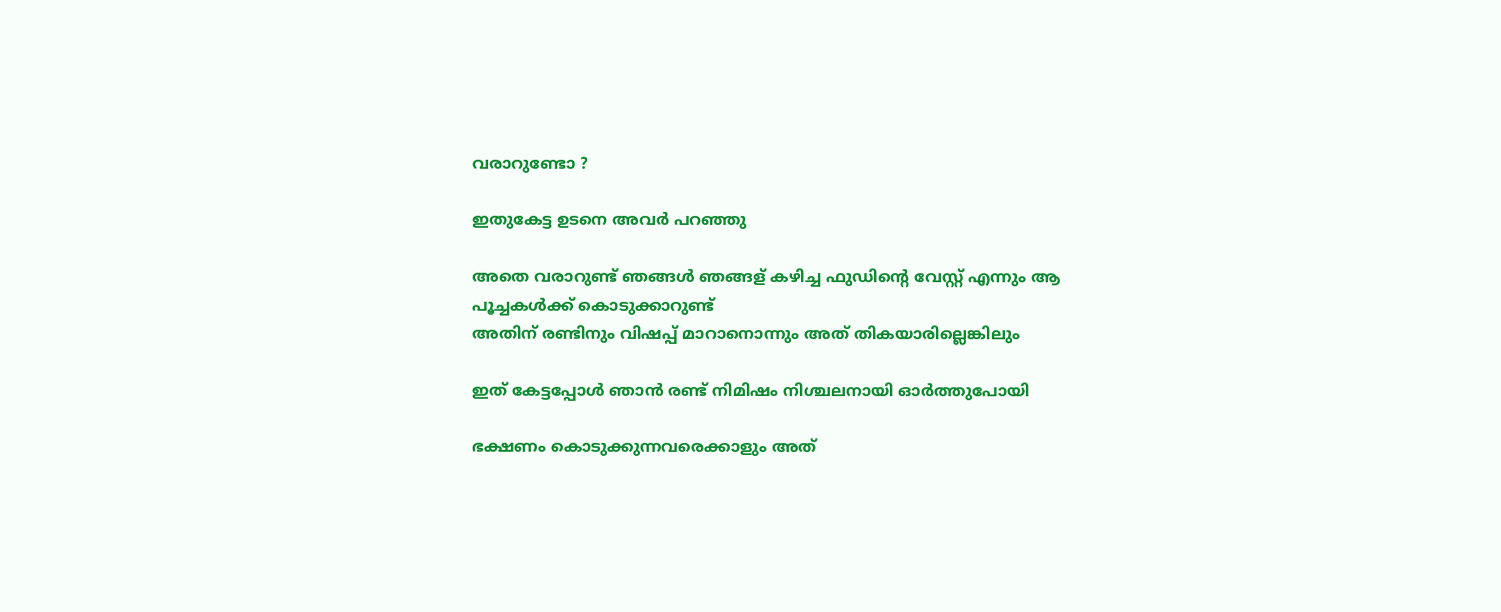വരാറുണ്ടോ ?

ഇതുകേട്ട ഉടനെ അവര്‍ പറഞ്ഞു

അതെ വരാറുണ്ട് ഞങ്ങള്‍ ഞങ്ങള് കഴിച്ച ഫുഡിന്‍റെ വേസ്റ്റ്‌ എന്നും ആ പൂച്ചകള്‍ക്ക് കൊടുക്കാറുണ്ട്
അതിന് രണ്ടിനും വിഷപ്പ് മാറാനൊന്നും അത് തികയാരില്ലെങ്കിലും

ഇത് കേട്ടപ്പോള്‍ ഞാന്‍ രണ്ട് നിമിഷം നിശ്ചലനായി ഓര്‍ത്തുപോയി

ഭക്ഷണം കൊടുക്കുന്നവരെക്കാളും അത്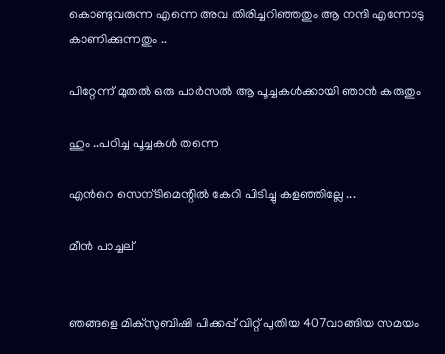കൊണ്ടുവരുന്ന എന്നെ അവ തിരിച്ചറിഞ്ഞതും ആ നന്ദി എന്നോടു കാണിക്കുന്നതും ..

പിറ്റേന്ന് മുതല്‍ ഒരു പാര്‍സല്‍ ആ പൂച്ചകള്‍ക്കായി ഞാന്‍ കരുതും

ഹും ..പഠിച്ച പൂച്ചകള്‍ തന്നെ

എന്‍റെ സെന്ടിമെന്റില്‍ കേറി പിടിച്ചു കളഞ്ഞില്ലേ ...

മീന്‍ പാച്ചല്


ഞങ്ങളെ മിക്സുബിഷി പിക്കപ്പ് വിറ്റ് പുതിയ 407വാങ്ങിയ സമയം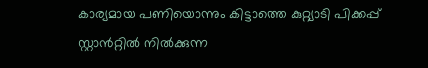കാര്യമായ പണിയൊന്നും കിട്ടാത്തെ കുറ്റ്യാടി പിക്കപ്പ് സ്റ്റാന്‍റ്റില്‍ നില്‍ക്കുന്ന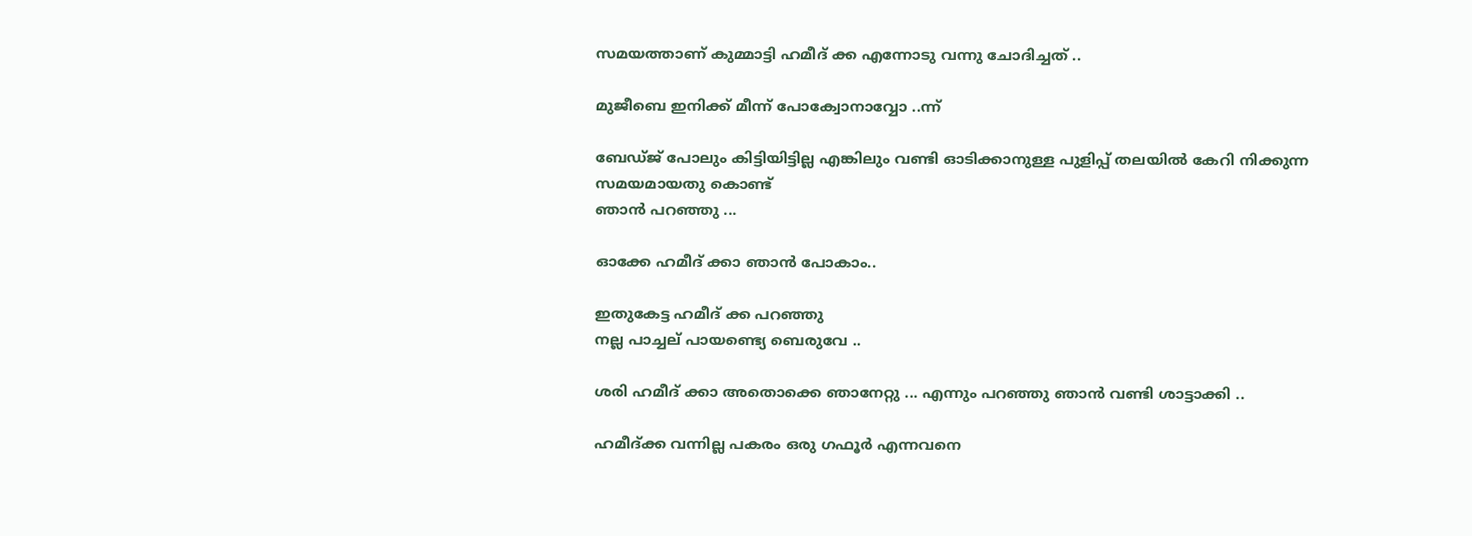സമയത്താണ് കുമ്മാട്ടി ഹമീദ് ക്ക എന്നോടു വന്നു ചോദിച്ചത് ..

മുജീബെ ഇനിക്ക് മീന്ന് പോക്വോനാവ്വോ ..ന്ന്

ബേഡ്ജ് പോലും കിട്ടിയിട്ടില്ല എങ്കിലും വണ്ടി ഓടിക്കാനുള്ള പുളിപ്പ് തലയില്‍ കേറി നിക്കുന്ന സമയമായതു കൊണ്ട്
ഞാന്‍ പറഞ്ഞു ...

ഓക്കേ ഹമീദ് ക്കാ ഞാന്‍ പോകാം..

ഇതുകേട്ട ഹമീദ് ക്ക പറഞ്ഞു
നല്ല പാച്ചല് പായണ്ട്യെ ബെരുവേ ..

ശരി ഹമീദ് ക്കാ അതൊക്കെ ഞാനേറ്റു ... എന്നും പറഞ്ഞു ഞാന്‍ വണ്ടി ശാട്ടാക്കി ..

ഹമീദ്ക്ക വന്നില്ല പകരം ഒരു ഗഫൂര്‍ എന്നവനെ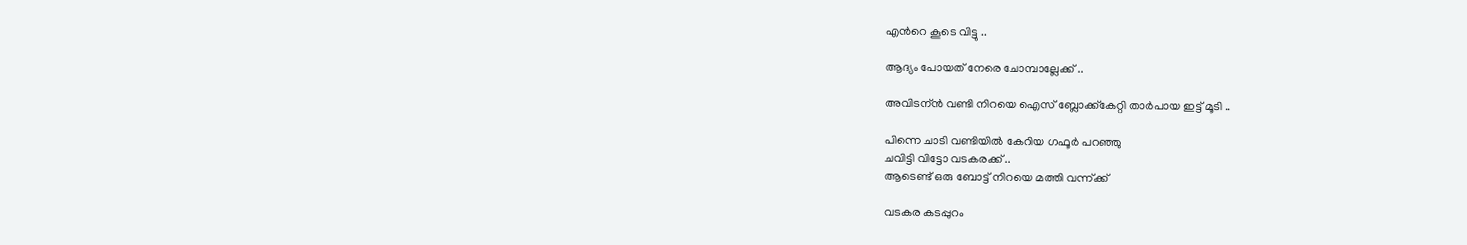എന്‍റെ കൂടെ വിട്ടു ..

ആദ്യം പോയത് നേരെ ചോമ്പാല്ലേക്ക് ..

അവിടന്ന്‍ വണ്ടി നിറയെ ഐസ് ബ്ലോക്ക്കേറ്റി താര്‍പായ ഇട്ട് മൂടി ..

പിന്നെ ചാടി വണ്ടിയില്‍ കേറിയ ഗഫൂര്‍ പറഞ്ഞു
ചവിട്ടി വിട്ടോ വടകരക്ക് ..
ആടെണ്ട് ഒരു ബോട്ട് നിറയെ മത്തി വന്ന്ക്ക്

വടകര കടപ്പുറം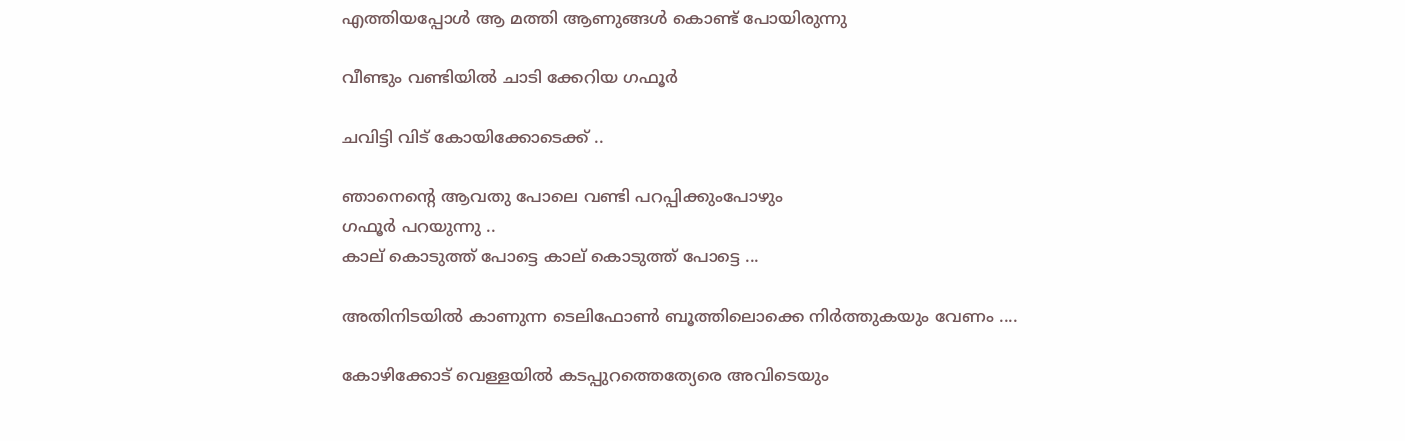എത്തിയപ്പോള്‍ ആ മത്തി ആണുങ്ങള്‍ കൊണ്ട് പോയിരുന്നു

വീണ്ടും വണ്ടിയില്‍ ചാടി ക്കേറിയ ഗഫൂര്‍

ചവിട്ടി വിട് കോയിക്കോടെക്ക് ..

ഞാനെന്‍റെ ആവതു പോലെ വണ്ടി പറപ്പിക്കുംപോഴും
ഗഫൂര്‍ പറയുന്നു ..
കാല് കൊടുത്ത് പോട്ടെ കാല് കൊടുത്ത് പോട്ടെ ...

അതിനിടയില്‍ കാണുന്ന ടെലിഫോണ്‍ ബൂത്തിലൊക്കെ നിര്‍ത്തുകയും വേണം ....

കോഴിക്കോട് വെള്ളയില്‍ കടപ്പുറത്തെത്യേരെ അവിടെയും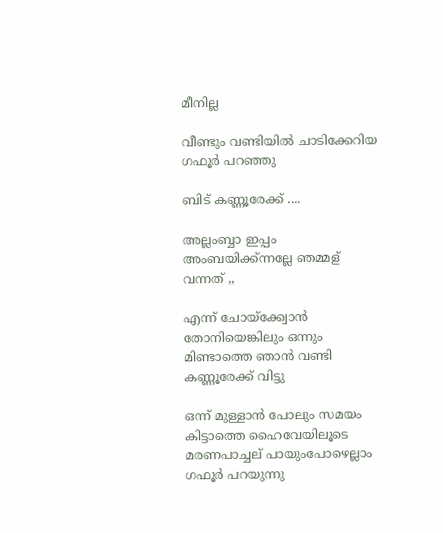മീനില്ല

വീണ്ടും വണ്ടിയില്‍ ചാടിക്കേറിയ ഗഫൂര്‍ പറഞ്ഞു

ബിട് കണ്ണൂരേക്ക്‌ ....

അല്ലംബ്ബാ ഇപ്പം അംബയിക്ക്ന്നല്ലേ ഞമ്മള് വന്നത് ,,

എന്ന് ചോയ്ക്ക്വോന്‍ തോനിയെങ്കിലും ഒന്നും മിണ്ടാത്തെ ഞാന്‍ വണ്ടി കണ്ണൂരേക്ക്‌ വിട്ടു

ഒന്ന് മുള്ളാന്‍ പോലും സമയം കിട്ടാത്തെ ഹൈവേയിലൂടെ മരണപാച്ചല് പായുംപോഴെല്ലാം ഗഫൂര്‍ പറയുന്നു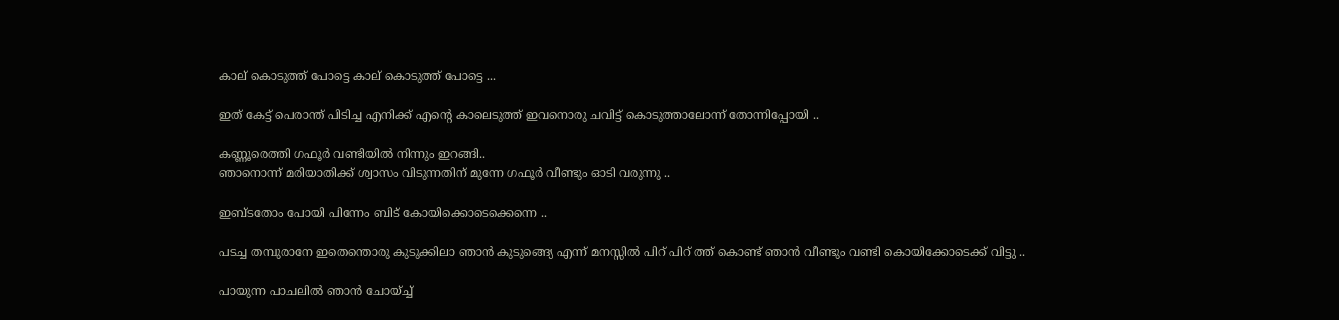കാല് കൊടുത്ത് പോട്ടെ കാല് കൊടുത്ത് പോട്ടെ ...

ഇത് കേട്ട് പെരാന്ത് പിടിച്ച എനിക്ക് എന്‍റെ കാലെടുത്ത് ഇവനൊരു ചവിട്ട് കൊടുത്താലോന്ന് തോന്നിപ്പോയി ..

കണ്ണൂരെത്തി ഗഫൂര്‍ വണ്ടിയില്‍ നിന്നും ഇറങ്ങി..
ഞാനൊന്ന് മരിയാതിക്ക് ശ്വാസം വിടുന്നതിന് മുന്നേ ഗഫൂര്‍ വീണ്ടും ഓടി വരുന്നു ..

ഇബ്ടതോം പോയി പിന്നേം ബിട് കോയിക്കൊടെക്കെന്നെ ..

പടച്ച തമ്പുരാനേ ഇതെന്തൊരു കുടുക്കിലാ ഞാന്‍ കുടുങ്ങ്യെ എന്ന് മനസ്സില്‍ പിറ് പിറ് ത്ത് കൊണ്ട് ഞാന്‍ വീണ്ടും വണ്ടി കൊയിക്കോടെക്ക് വിട്ടു ..

പായുന്ന പാചലില്‍ ഞാന്‍ ചോയ്ച്ച്‌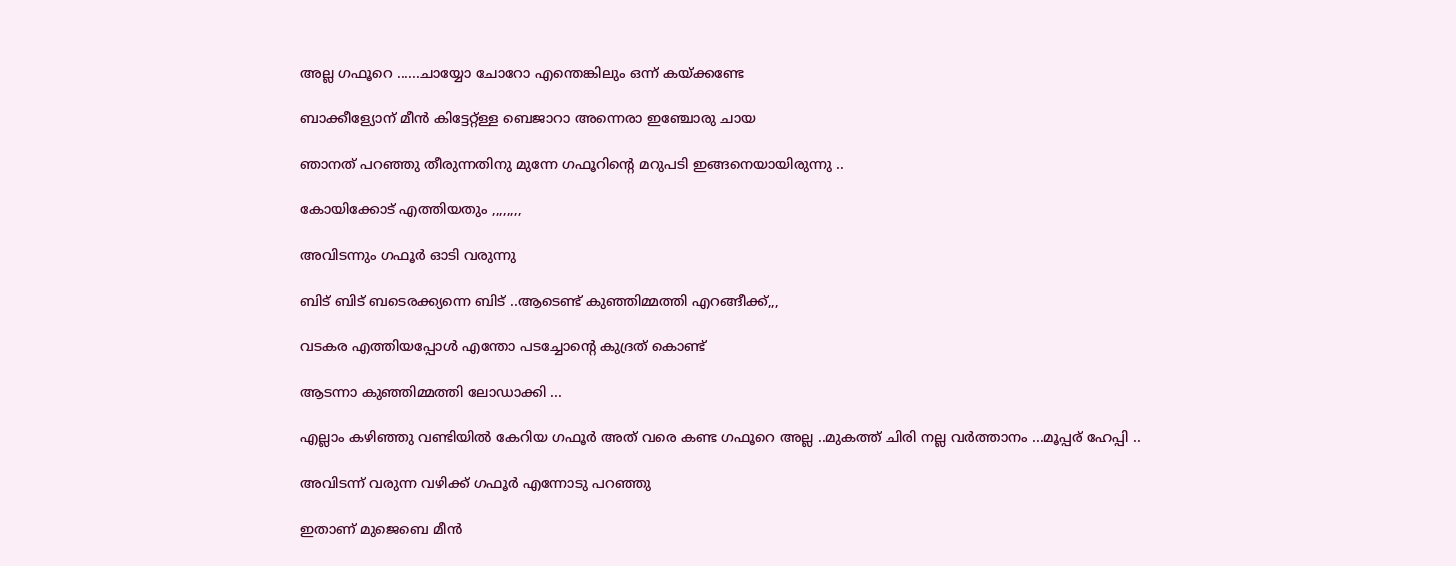അല്ല ഗഫൂറെ ......ചായ്യോ ചോറോ എന്തെങ്കിലും ഒന്ന് കയ്ക്കണ്ടേ

ബാക്കീള്യോന് മീന്‍ കിട്ടേറ്റ്ള്ള ബെജാറാ അന്നെരാ ഇഞ്ചോരു ചായ

ഞാനത് പറഞ്ഞു തീരുന്നതിനു മുന്നേ ഗഫൂറിന്റെ മറുപടി ഇങ്ങനെയായിരുന്നു ..

കോയിക്കോട് എത്തിയതും ,,,,,,,,

അവിടന്നും ഗഫൂര്‍ ഓടി വരുന്നു

ബിട് ബിട് ബടെരക്ക്യന്നെ ബിട് ..ആടെണ്ട് കുഞ്ഞിമ്മത്തി എറങ്ങീക്ക്,,,

വടകര എത്തിയപ്പോള്‍ എന്തോ പടച്ചോന്റെ കുദ്രത് കൊണ്ട്

ആടന്നാ കുഞ്ഞിമ്മത്തി ലോഡാക്കി ...

എല്ലാം കഴിഞ്ഞു വണ്ടിയില്‍ കേറിയ ഗഫൂര്‍ അത് വരെ കണ്ട ഗഫൂറെ അല്ല ..മുകത്ത് ചിരി നല്ല വര്‍ത്താനം ...മൂപ്പര് ഹേപ്പി ..

അവിടന്ന് വരുന്ന വഴിക്ക് ഗഫൂര്‍ എന്നോടു പറഞ്ഞു

ഇതാണ് മുജെബെ മീന്‍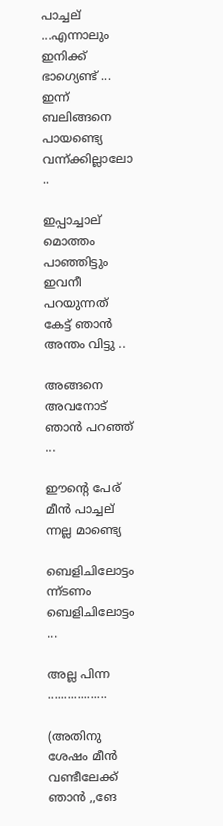പാച്ചല് ...എന്നാലും ഇനിക്ക് ഭാഗ്യെണ്ട് ...
ഇന്ന് ബലിങ്ങനെ പായണ്ട്യെ വന്ന്ക്കില്ലാലോ ..

ഇപ്പാച്ചാല് മൊത്തം പാഞ്ഞിട്ടും ഇവനീ പറയുന്നത് കേട്ട് ഞാന്‍ അന്തം വിട്ടു ..

അങ്ങനെ അവനോട് ഞാന്‍ പറഞ്ഞ് ...

ഈന്‍റെ പേര് മീന്‍ പാച്ചല് ന്നല്ല മാണ്ട്യെ

ബെളിചിലോട്ടം ന്ന്ടണം ബെളിചിലോട്ടം ...

അല്ല പിന്ന ..................

(അതിനു ശേഷം മീന്‍ വണ്ടീലേക്ക് ഞാന്‍ ,,ങേ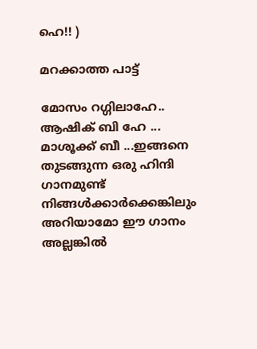ഹെ!! )

മറക്കാത്ത പാട്ട്

മോസം റഗ്ഗിലാഹേ..
ആഷിക് ബി ഹേ ...
മാശൂക്ക് ബീ ...ഇങ്ങനെ തുടങ്ങുന്ന ഒരു ഹിന്ദി ഗാനമുണ്ട്
നിങ്ങള്‍ക്കാര്‍ക്കെങ്കിലും അറിയാമോ ഈ ഗാനം
അല്ലങ്കില്‍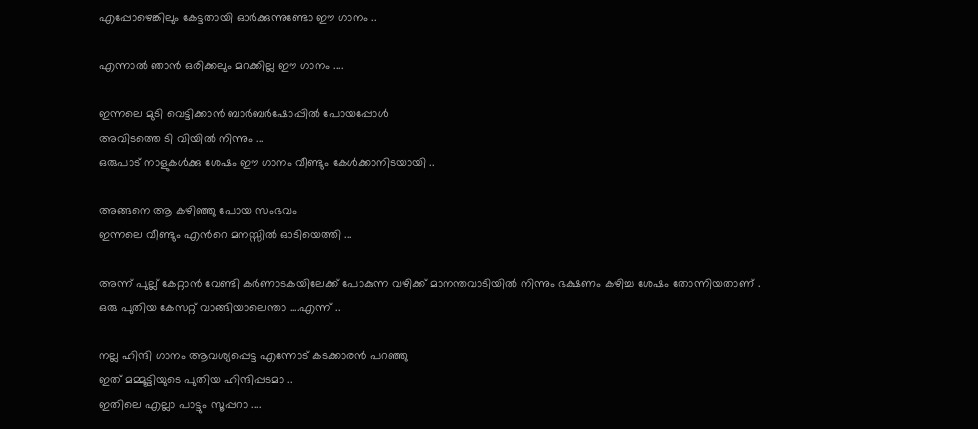എപ്പോഴെങ്കിലും കേട്ടതായി ഓര്‍ക്കുന്നുണ്ടോ ഈ ഗാനം ..

എന്നാല്‍ ഞാന്‍ ഒരിക്കലും മറക്കില്ല ഈ ഗാനം ....

ഇന്നലെ മുടി വെട്ടിക്കാന്‍ ബാര്‍ബര്‍ഷോപ്പില്‍ പോയപ്പോള്‍
അവിടത്തെ ടി വിയില്‍ നിന്നും ...
ഒരുപാട് നാളുകള്‍ക്കു ശേഷം ഈ ഗാനം വീണ്ടും കേള്‍ക്കാനിടയായി ..

അങ്ങനെ ആ കഴിഞ്ഞു പോയ സംഭവം
ഇന്നലെ വീണ്ടും എന്‍റെ മനസ്സില്‍ ഓടിയെത്തി ...

അന്ന് പുല്ല് കേറ്റാന്‍ വേണ്ടി കര്‍ണാടകയിലേക്ക് പോകുന്ന വഴിക്ക് മാനന്തവാടിയില്‍ നിന്നും ഭക്ഷണം കഴിച്ച ശേഷം തോന്നിയതാണ് .
ഒരു പുതിയ കേസറ്റ് വാങ്ങിയാലെന്താ ....എന്ന് ..

നല്ല ഹിന്ദി ഗാനം ആവശ്യപ്പെട്ട എന്നോട് കടക്കാരന്‍ പറഞ്ഞു
ഇത് മമ്മൂട്ടിയുടെ പുതിയ ഹിന്ദിപ്പടമാ ..
ഇതിലെ എല്ലാ പാട്ടും സൂപ്പറാ ....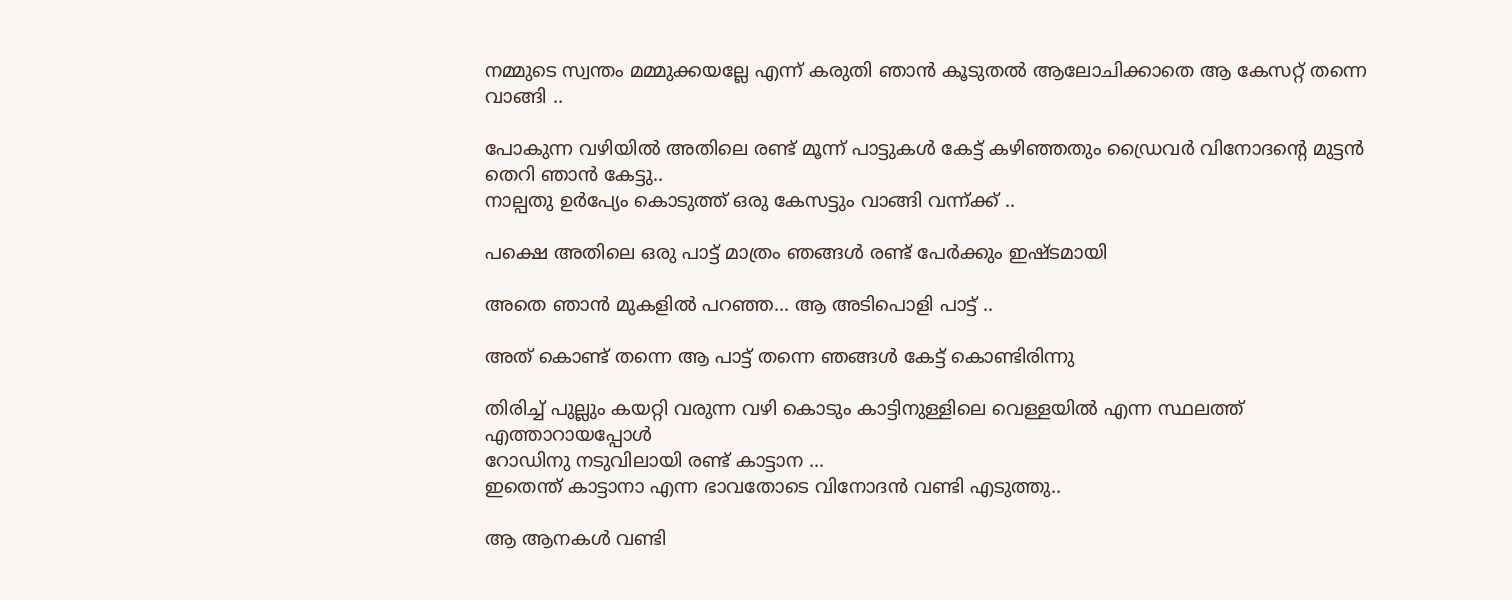നമ്മുടെ സ്വന്തം മമ്മുക്കയല്ലേ എന്ന് കരുതി ഞാന്‍ കൂടുതല്‍ ആലോചിക്കാതെ ആ കേസറ്റ് തന്നെ വാങ്ങി ..

പോകുന്ന വഴിയില്‍ അതിലെ രണ്ട് മൂന്ന് പാട്ടുകള്‍ കേട്ട് കഴിഞ്ഞതും ഡ്രൈവര്‍ വിനോദന്‍റെ മുട്ടന്‍ തെറി ഞാന്‍ കേട്ടു..
നാല്പതു ഉര്‍പ്യേം കൊടുത്ത് ഒരു കേസട്ടും വാങ്ങി വന്ന്ക്ക് ..

പക്ഷെ അതിലെ ഒരു പാട്ട് മാത്രം ഞങ്ങള്‍ രണ്ട് പേര്‍ക്കും ഇഷ്ടമായി

അതെ ഞാന്‍ മുകളില്‍ പറഞ്ഞ... ആ അടിപൊളി പാട്ട് ..

അത് കൊണ്ട് തന്നെ ആ പാട്ട് തന്നെ ഞങ്ങള്‍ കേട്ട് കൊണ്ടിരിന്നു

തിരിച്ച് പുല്ലും കയറ്റി വരുന്ന വഴി കൊടും കാട്ടിനുള്ളിലെ വെള്ളയില്‍ എന്ന സ്ഥലത്ത് എത്താറായപ്പോള്‍
റോഡിനു നടുവിലായി രണ്ട് കാട്ടാന ...
ഇതെന്ത് കാട്ടാനാ എന്ന ഭാവതോടെ വിനോദന്‍ വണ്ടി എടുത്തു..

ആ ആനകള്‍ വണ്ടി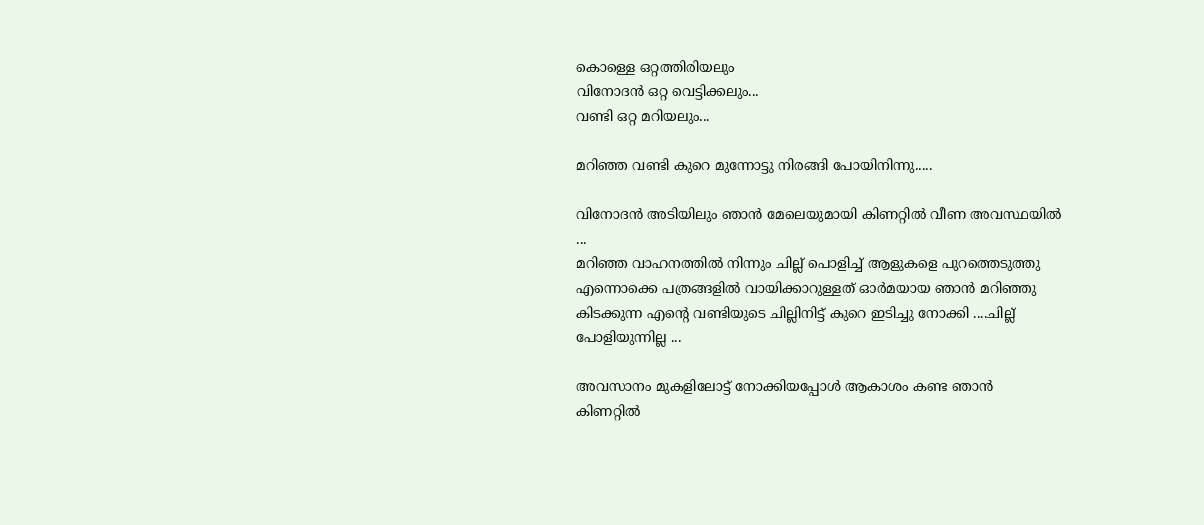കൊള്ളെ ഒറ്റത്തിരിയലും
വിനോദന്‍ ഒറ്റ വെട്ടിക്കലും...
വണ്ടി ഒറ്റ മറിയലും...

മറിഞ്ഞ വണ്ടി കുറെ മുന്നോട്ടു നിരങ്ങി പോയിനിന്നു.....

വിനോദന്‍ അടിയിലും ഞാന്‍ മേലെയുമായി കിണറ്റില്‍ വീണ അവസ്ഥയില്‍ ...
മറിഞ്ഞ വാഹനത്തില്‍ നിന്നും ചില്ല് പൊളിച്ച് ആളുകളെ പുറത്തെടുത്തു എന്നൊക്കെ പത്രങ്ങളില്‍ വായിക്കാറുള്ളത് ഓര്‍മയായ ഞാന്‍ മറിഞ്ഞു കിടക്കുന്ന എന്‍റെ വണ്ടിയുടെ ചില്ലിനിട്ട് കുറെ ഇടിച്ചു നോക്കി ....ചില്ല് പോളിയുന്നില്ല ...

അവസാനം മുകളിലോട്ട് നോക്കിയപ്പോള്‍ ആകാശം കണ്ട ഞാന്‍
കിണറ്റില്‍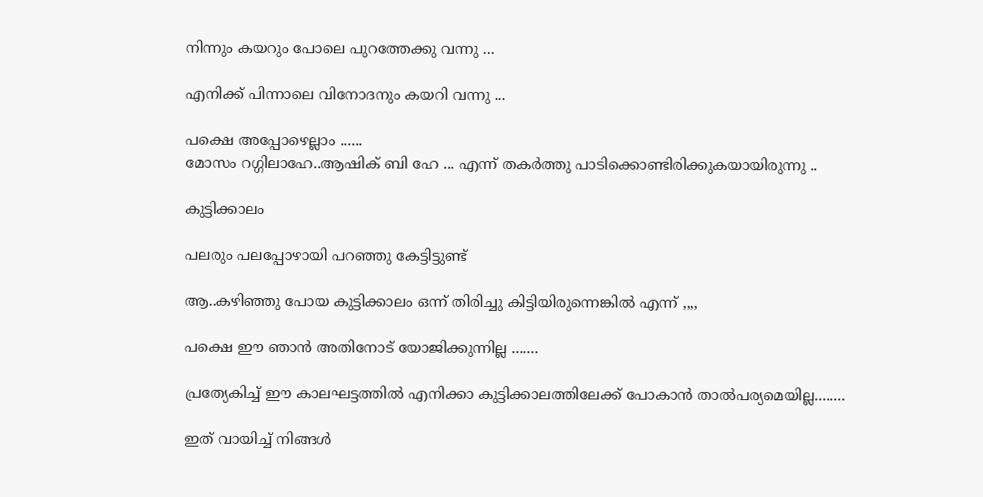നിന്നും കയറും പോലെ പുറത്തേക്കു വന്നു ...

എനിക്ക് പിന്നാലെ വിനോദനും കയറി വന്നു ...

പക്ഷെ അപ്പോഴെല്ലാം ......
മോസം റഗ്ഗിലാഹേ..ആഷിക് ബി ഹേ ... എന്ന് തകര്‍ത്തു പാടിക്കൊണ്ടിരിക്കുകയായിരുന്നു ..

കുട്ടിക്കാലം

പലരും പലപ്പോഴായി പറഞ്ഞു കേട്ടിട്ടുണ്ട്

ആ..കഴിഞ്ഞു പോയ കുട്ടിക്കാലം ഒന്ന് തിരിച്ചു കിട്ടിയിരുന്നെങ്കില്‍ എന്ന് ,,,,

പക്ഷെ ഈ ഞാന്‍ അതിനോട് യോജിക്കുന്നില്ല .......

പ്രത്യേകിച്ച് ഈ കാലഘട്ടത്തില്‍ എനിക്കാ കുട്ടിക്കാലത്തിലേക്ക് പോകാന്‍ താല്‍പര്യമെയില്ല........

ഇത് വായിച്ച് നിങ്ങള്‍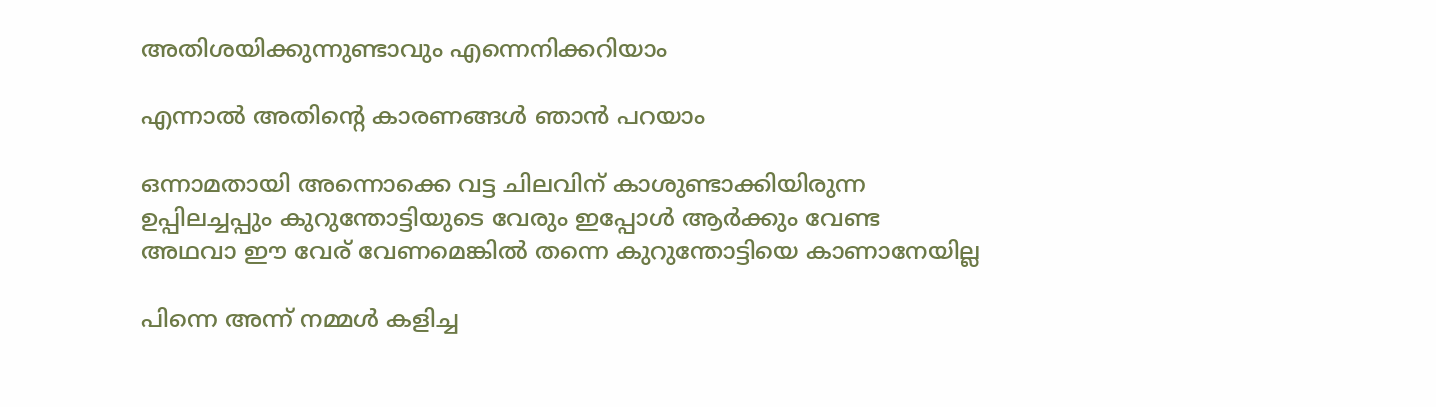അതിശയിക്കുന്നുണ്ടാവും എന്നെനിക്കറിയാം

എന്നാല്‍ അതിന്‍റെ കാരണങ്ങള്‍ ഞാന്‍ പറയാം

ഒന്നാമതായി അന്നൊക്കെ വട്ട ചിലവിന് കാശുണ്ടാക്കിയിരുന്ന
ഉപ്പിലച്ചപ്പും കുറുന്തോട്ടിയുടെ വേരും ഇപ്പോള്‍ ആര്‍ക്കും വേണ്ട
അഥവാ ഈ വേര് വേണമെങ്കില്‍ തന്നെ കുറുന്തോട്ടിയെ കാണാനേയില്ല

പിന്നെ അന്ന് നമ്മള്‍ കളിച്ച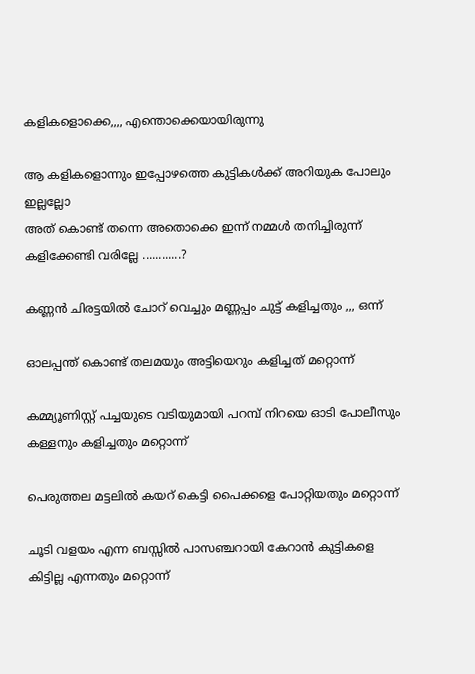കളികളൊക്കെ,,,, എന്തൊക്കെയായിരുന്നു

ആ കളികളൊന്നും ഇപ്പോഴത്തെ കുട്ടികള്‍ക്ക് അറിയുക പോലും ഇല്ലല്ലോ
അത് കൊണ്ട് തന്നെ അതൊക്കെ ഇന്ന് നമ്മള്‍ തനിച്ചിരുന്ന് കളിക്കേണ്ടി വരില്ലേ ............?

കണ്ണന്‍ ചിരട്ടയില്‍ ചോറ് വെച്ചും മണ്ണപ്പം ചുട്ട് കളിച്ചതും ,,, ഒന്ന്

ഓലപ്പന്ത് കൊണ്ട് തലമയും അട്ടിയെറും കളിച്ചത് മറ്റൊന്ന്

കമ്മ്യൂണിസ്റ്റ് പച്ചയുടെ വടിയുമായി പറമ്പ് നിറയെ ഓടി പോലീസും കള്ളനും കളിച്ചതും മറ്റൊന്ന്

പെരുത്തല മട്ടലില്‍ കയറ് കെട്ടി പൈക്കളെ പോറ്റിയതും മറ്റൊന്ന്

ചൂടി വളയം എന്ന ബസ്സില്‍ പാസഞ്ചറായി കേറാന്‍ കുട്ടികളെ കിട്ടില്ല എന്നതും മറ്റൊന്ന്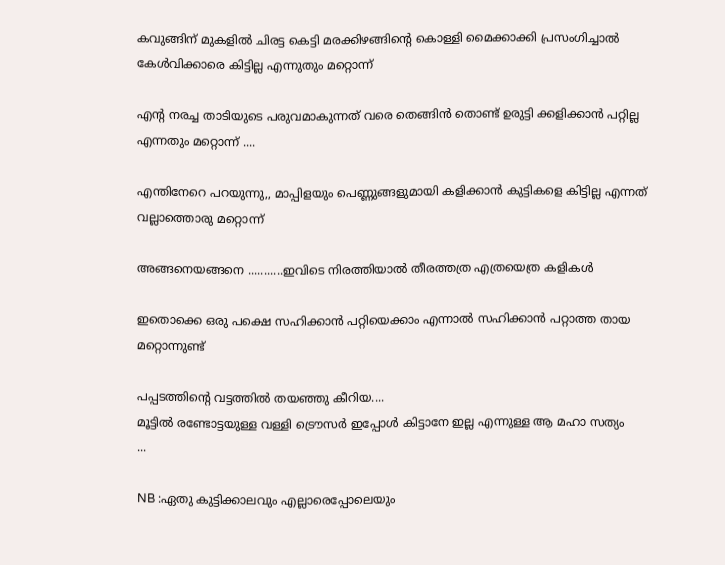കവുങ്ങിന് മുകളില്‍ ചിരട്ട കെട്ടി മരക്കിഴങ്ങിന്‍റെ കൊള്ളി മൈക്കാക്കി പ്രസംഗിച്ചാല്‍ കേള്‍വിക്കാരെ കിട്ടില്ല എന്നുതും മറ്റൊന്ന്

എന്‍റ നരച്ച താടിയുടെ പരുവമാകുന്നത് വരെ തെങ്ങിന്‍ തൊണ്ട് ഉരുട്ടി ക്കളിക്കാന്‍ പറ്റില്ല എന്നതും മറ്റൊന്ന് ....

എന്തിനേറെ പറയുന്നു,, മാപ്പിളയും പെണ്ണുങ്ങളുമായി കളിക്കാന്‍ കുട്ടികളെ കിട്ടില്ല എന്നത് വല്ലാത്തൊരു മറ്റൊന്ന്

അങ്ങനെയങ്ങനെ ...........ഇവിടെ നിരത്തിയാല്‍ തീരത്തത്ര എത്രയെത്ര കളികള്‍

ഇതൊക്കെ ഒരു പക്ഷെ സഹിക്കാന്‍ പറ്റിയെക്കാം എന്നാല്‍ സഹിക്കാന്‍ പറ്റാത്ത തായ മറ്റൊന്നുണ്ട്

പപ്പടത്തിന്‍റെ വട്ടത്തില്‍ തയഞ്ഞു കീറിയ....
മൂട്ടില്‍ രണ്ടോട്ടയുള്ള വള്ളി ട്രൌസര്‍ ഇപ്പോള്‍ കിട്ടാനേ ഇല്ല എന്നുള്ള ആ മഹാ സത്യം
...

NB :ഏതു കുട്ടിക്കാലവും എല്ലാരെപ്പോലെയും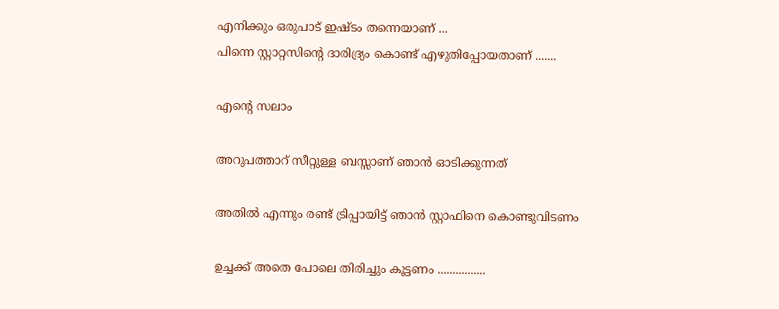എനിക്കും ഒരുപാട് ഇഷ്ടം തന്നെയാണ് ...
പിന്നെ സ്റ്റാറ്റസിന്‍റെ ദാരിദ്ര്യം കൊണ്ട് എഴുതിപ്പോയതാണ് .......

എന്‍റെ സലാം

അറുപത്താറ് സീറ്റുള്ള ബസ്സാണ് ഞാന്‍ ഓടിക്കുന്നത്

അതില്‍ എന്നും രണ്ട് ട്രിപ്പായിട്ട് ഞാന്‍ സ്റ്റാഫിനെ കൊണ്ടുവിടണം

ഉച്ചക്ക് അതെ പോലെ തിരിച്ചും കൂട്ടണം ................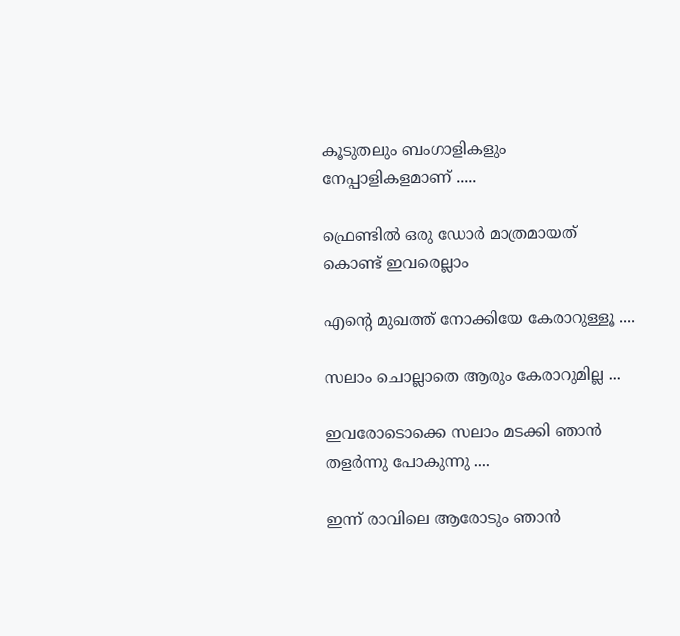കൂടുതലും ബംഗാളികളും നേപ്പാളികളമാണ് .....

ഫ്രെണ്ടില്‍ ഒരു ഡോര്‍ മാത്രമായത് കൊണ്ട് ഇവരെല്ലാം

എന്‍റെ മുഖത്ത് നോക്കിയേ കേരാറുള്ളൂ ....

സലാം ചൊല്ലാതെ ആരും കേരാറുമില്ല ...

ഇവരോടൊക്കെ സലാം മടക്കി ഞാന്‍ തളര്‍ന്നു പോകുന്നു ....

ഇന്ന് രാവിലെ ആരോടും ഞാന്‍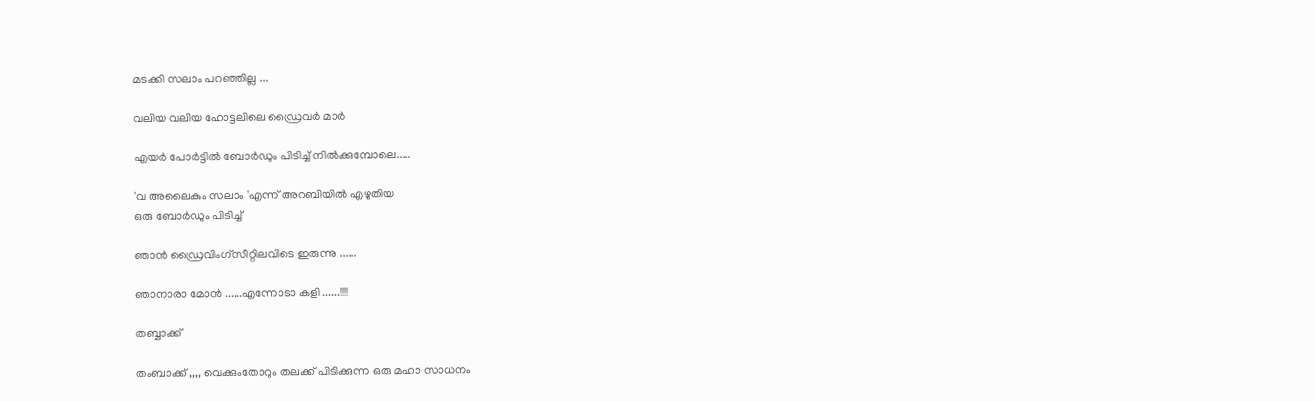മടക്കി സലാം പറഞ്ഞില്ല ...

വലിയ വലിയ ഹോട്ടലിലെ ഡ്രൈവര്‍ മാര്‍

എയര്‍ പോര്‍ട്ടില്‍ ബോര്‍ഡും പിടിച്ച് നില്‍ക്കുമ്പോലെ.....

'വ അലൈകും സലാം 'എന്ന് അറബിയില്‍ എഴുതിയ
ഒരു ബോര്‍ഡും പിടിച്ച്

ഞാന്‍ ഡ്രൈവിംഗ്സീറ്റിലവിടെ ഇരുന്നു ......

ഞാനാരാ മോന്‍ ......എന്നോടാ കളി ......!!!!

തബ്ബാക്ക്

തംബാക്ക് ,,,, വെക്കുംതോറും തലക്ക് പിടിക്കുന്ന ഒരു മഹാ സാധനം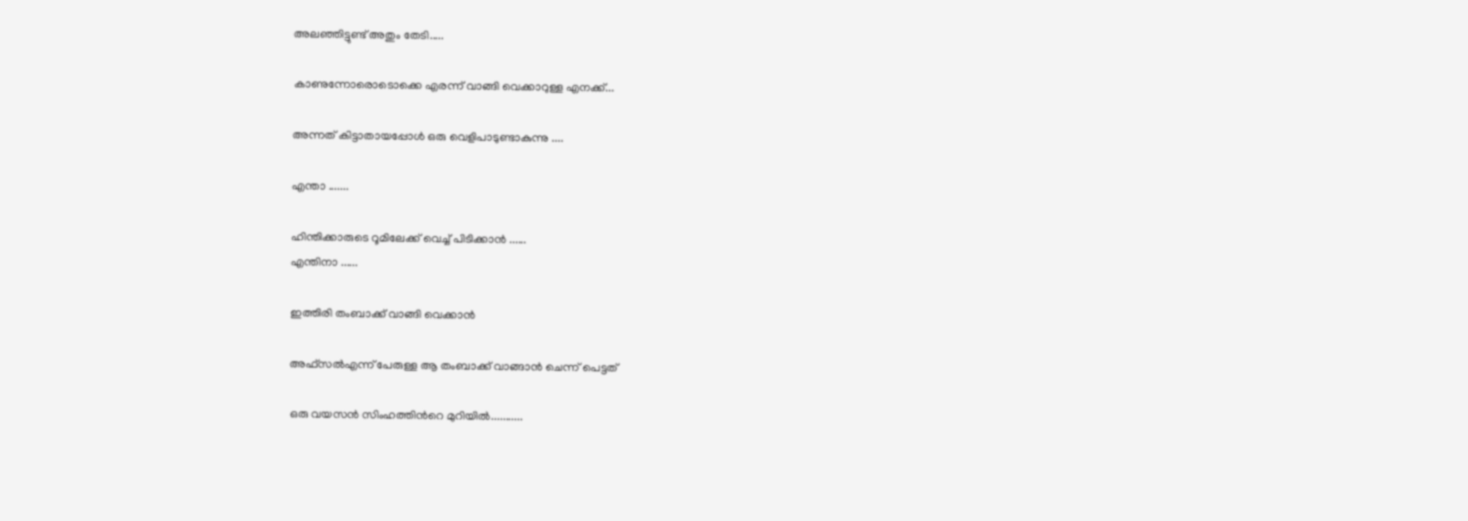അലഞ്ഞിട്ടുണ്ട് അതും തേടി.....

കാണുന്നോരൊടൊക്കെ എരന്ന് വാങ്ങി വെക്കാറുള്ള എനക്ക്...

അന്നത് കിട്ടാതായപ്പോള്‍ ഒരു വെളിപാടുണ്ടാകുന്നു ....

എന്താ .......

ഹിന്തിക്കാരുടെ റൂമിലേക്ക്‌ വെച്ച് പിടിക്കാന്‍ ......
എന്തിനാ ......

ഇത്തിരി തംബാക്ക് വാങ്ങി വെക്കാന്‍

അഫ്സല്‍എന്ന് പേരുള്ള ആ തംബാക്ക് വാങ്ങാന്‍ ചെന്ന് പെട്ടത്

ഒരു വയസന്‍ സിംഹത്തിന്‍റെ മുറിയില്‍...........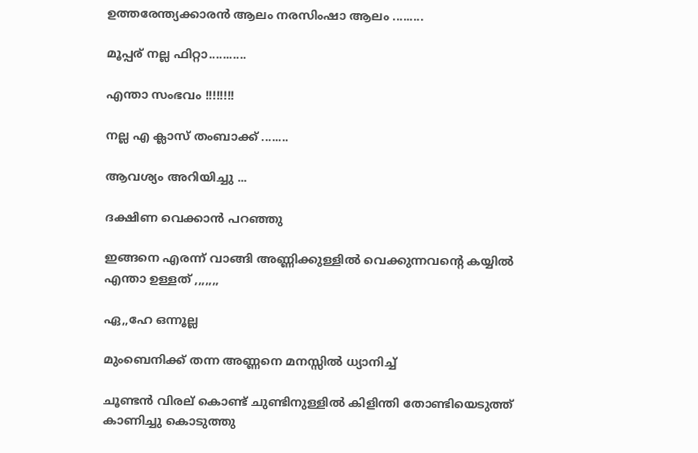ഉത്തരേന്ത്യക്കാരന്‍ ആലം നരസിംഷാ ആലം .........

മൂപ്പര് നല്ല ഫിറ്റാ...........

എന്താ സംഭവം !!!!!!!!

നല്ല എ ക്ലാസ് തംബാക്ക് ........

ആവശ്യം അറിയിച്ചു ...

ദക്ഷിണ വെക്കാന്‍ പറഞ്ഞു

ഇങ്ങനെ എരന്ന് വാങ്ങി അണ്ണിക്കുള്ളില്‍ വെക്കുന്നവന്‍റെ കയ്യില്‍ എന്താ ഉള്ളത് ,,,,,,,

ഏ,,ഹേ ഒന്നൂല്ല

മുംബെനിക്ക് തന്ന അണ്ണനെ മനസ്സില്‍ ധ്യാനിച്ച്‌

ചൂണ്ടന്‍ വിരല് കൊണ്ട് ചുണ്ടിനുള്ളില്‍ കിളിന്തി തോണ്ടിയെടുത്ത് കാണിച്ചു കൊടുത്തു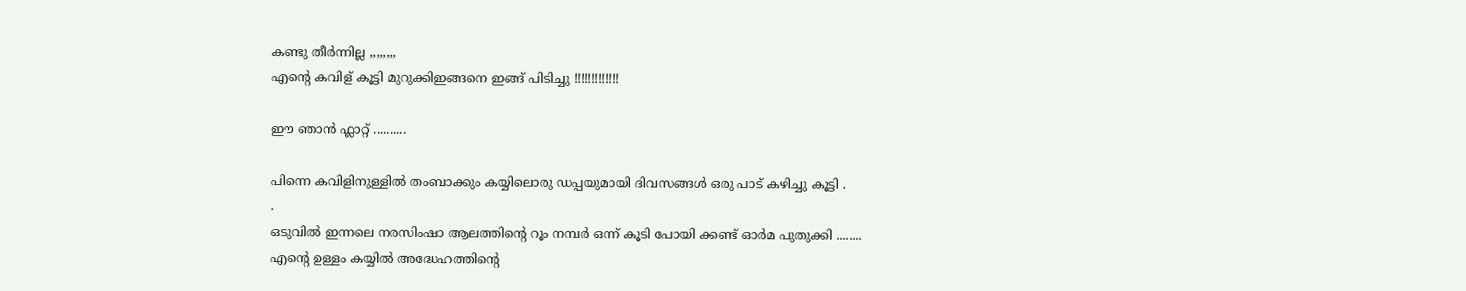കണ്ടു തീര്‍ന്നില്ല ,,,,,,,,
എന്‍റെ കവിള് കൂട്ടി മുറുക്കിഇങ്ങനെ ഇങ്ങ് പിടിച്ചു !!!!!!!!!!!!!

ഈ ഞാന്‍ ഫ്ലാറ്റ് ..........

പിന്നെ കവിളിനുള്ളില്‍ തംബാക്കും കയ്യിലൊരു ഡപ്പയുമായി ദിവസങ്ങള്‍ ഒരു പാട് കഴിച്ചു കൂട്ടി .
.
ഒടുവില്‍ ഇന്നലെ നരസിംഷാ ആലത്തിന്‍റെ റൂം നമ്പര്‍ ഒന്ന് കൂടി പോയി ക്കണ്ട് ഓര്‍മ പുതുക്കി ........
എന്‍റെ ഉള്ളം കയ്യില്‍ അദ്ധേഹത്തിന്‍റെ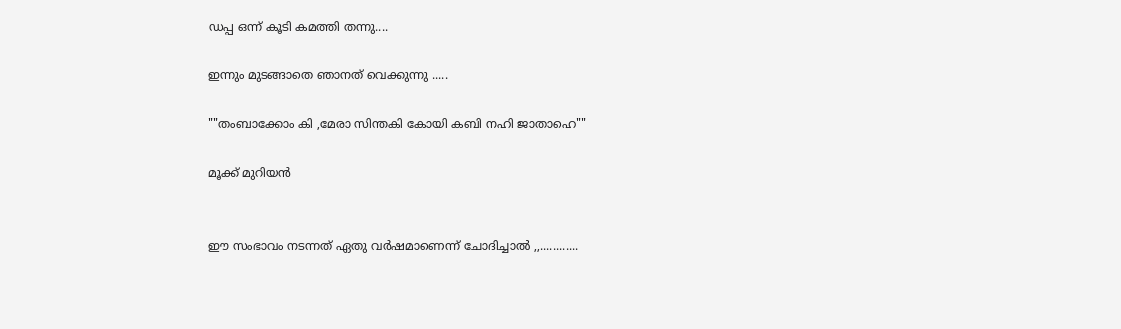ഡപ്പ ഒന്ന് കൂടി കമത്തി തന്നു....

ഇന്നും മുടങ്ങാതെ ഞാനത് വെക്കുന്നു .....

""തംബാക്കോം കി ,മേരാ സിന്തകി കോയി കബി നഹി ജാതാഹെ""

മൂക്ക് മുറിയന്‍


ഈ സംഭാവം നടന്നത് ഏതു വര്‍ഷമാണെന്ന് ചോദിച്ചാല്‍ ,,............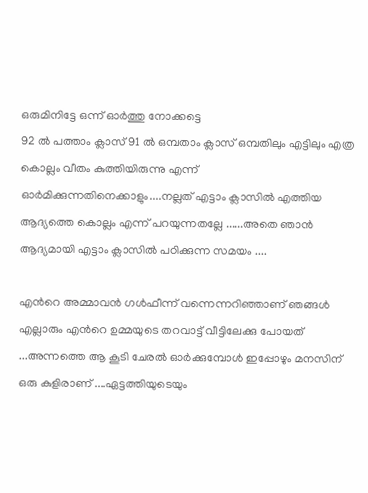ഒരുമിനിട്ടേ ഒന്ന് ഓര്‍ത്തു നോക്കട്ടെ
92 ല്‍ പത്താം ക്ലാസ് 91 ല്‍ ഒമ്പതാം ക്ലാസ് ഒമ്പതിലും എട്ടിലും എത്ര കൊല്ലം വീതം കുത്തിയിരുന്നു എന്ന് ഓര്‍മിക്കുന്നതിനെക്കാളും....നല്ലത് എട്ടാം ക്ലാസില്‍ എത്തിയ ആദ്യത്തെ കൊല്ലം എന്ന് പറയുന്നതല്ലേ ......അതെ ഞാന്‍ ആദ്യമായി എട്ടാം ക്ലാസില്‍ പഠിക്കുന്ന സമയം ....

എന്‍റെ അമ്മാവന്‍ ഗള്‍ഫീന്ന് വന്നെന്നറിഞ്ഞാണ് ഞങ്ങള്‍ എല്ലാരും എന്‍റെ ഉമ്മയുടെ തറവാട്ട് വീട്ടിലേക്കു പോയത് ...അന്നത്തെ ആ കൂടി ചേരല്‍ ഓര്‍ക്കുമ്പോള്‍ ഇപ്പോഴും മനസിന്‌ ഒരു കുളിരാണ് ....ഏട്ടത്തിയുടെയും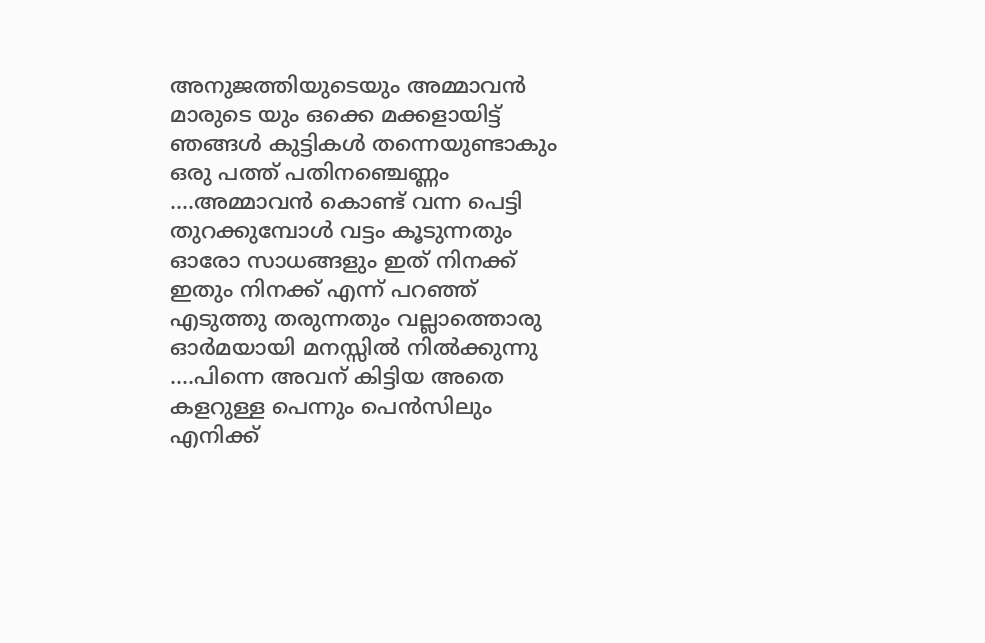അനുജത്തിയുടെയും അമ്മാവന്‍ മാരുടെ യും ഒക്കെ മക്കളായിട്ട് ഞങ്ങള്‍ കുട്ടികള്‍ തന്നെയുണ്ടാകും ഒരു പത്ത് പതിനഞ്ചെണ്ണം ....അമ്മാവന്‍ കൊണ്ട് വന്ന പെട്ടി തുറക്കുമ്പോള്‍ വട്ടം കൂടുന്നതും ഓരോ സാധങ്ങളും ഇത് നിനക്ക് ഇതും നിനക്ക് എന്ന് പറഞ്ഞ് എടുത്തു തരുന്നതും വല്ലാത്തൊരു ഓര്‍മയായി മനസ്സില്‍ നില്‍ക്കുന്നു ....പിന്നെ അവന് കിട്ടിയ അതെ കളറുള്ള പെന്നും പെന്‍സിലും എനിക്ക്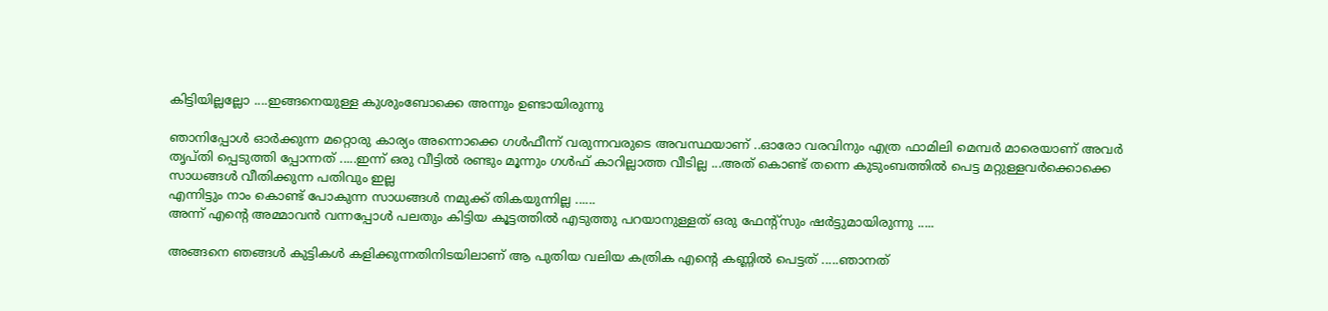കിട്ടിയില്ലല്ലോ ....ഇങ്ങനെയുള്ള കുശുംബോക്കെ അന്നും ഉണ്ടായിരുന്നു

ഞാനിപ്പോള്‍ ഓര്‍ക്കുന്ന മറ്റൊരു കാര്യം അന്നൊക്കെ ഗള്‍ഫീന്ന് വരുന്നവരുടെ അവസ്ഥയാണ് ..ഓരോ വരവിനും എത്ര ഫാമിലി മെമ്പര്‍ മാരെയാണ് അവര്‍ തൃപ്തി പ്പെടുത്തി പ്പോന്നത് .....ഇന്ന് ഒരു വീട്ടില്‍ രണ്ടും മൂന്നും ഗള്‍ഫ് കാറില്ലാത്ത വീടില്ല ...അത് കൊണ്ട് തന്നെ കുടുംബത്തില്‍ പെട്ട മറ്റുള്ളവര്‍ക്കൊക്കെ സാധങ്ങള്‍ വീതിക്കുന്ന പതിവും ഇല്ല
എന്നിട്ടും നാം കൊണ്ട് പോകുന്ന സാധങ്ങള്‍ നമുക്ക് തികയുന്നില്ല ......
അന്ന് എന്‍റെ അമ്മാവന്‍ വന്നപ്പോള്‍ പലതും കിട്ടിയ കൂട്ടത്തില്‍ എടുത്തു പറയാനുള്ളത് ഒരു ഫേന്റ്സും ഷര്‍ട്ടുമായിരുന്നു .....

അങ്ങനെ ഞങ്ങള്‍ കുട്ടികള്‍ കളിക്കുന്നതിനിടയിലാണ് ആ പുതിയ വലിയ കത്രിക എന്‍റെ കണ്ണില്‍ പെട്ടത് .....ഞാനത്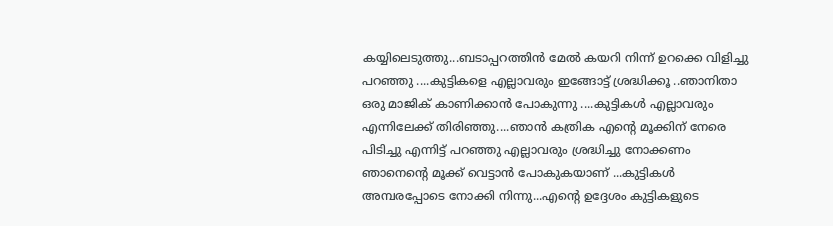കയ്യിലെടുത്തു...ബടാപ്പറത്തിന്‍ മേല്‍ കയറി നിന്ന് ഉറക്കെ വിളിച്ചു പറഞ്ഞു ....കുട്ടികളെ എല്ലാവരും ഇങ്ങോട്ട് ശ്രദ്ധിക്കൂ ..ഞാനിതാ ഒരു മാജിക് കാണിക്കാന്‍ പോകുന്നു ....കുട്ടികള്‍ എല്ലാവരും എന്നിലേക്ക്‌ തിരിഞ്ഞു....ഞാന്‍ കത്രിക എന്‍റെ മൂക്കിന് നേരെ പിടിച്ചു എന്നിട്ട് പറഞ്ഞു എല്ലാവരും ശ്രദ്ധിച്ചു നോക്കണം ഞാനെന്‍റെ മൂക്ക് വെട്ടാന്‍ പോകുകയാണ് ...കുട്ടികള്‍ അമ്പരപ്പോടെ നോക്കി നിന്നു...എന്‍റെ ഉദ്ദേശം കുട്ടികളുടെ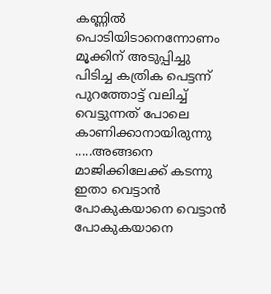കണ്ണില്‍ പൊടിയിടാനെന്നോണം മൂക്കിന് അടുപ്പിച്ചു പിടിച്ച കത്രിക പെട്ടന്ന് പുറത്തോട്ട് വലിച്ച് വെട്ടുന്നത് പോലെ കാണിക്കാനായിരുന്നു .....അങ്ങനെ മാജിക്കിലേക്ക് കടന്നു
ഇതാ വെട്ടാന്‍ പോകുകയാനെ വെട്ടാന്‍ പോകുകയാനെ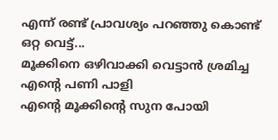എന്ന് രണ്ട് പ്രാവശ്യം പറഞ്ഞു കൊണ്ട് ഒറ്റ വെട്ട്...
മൂക്കിനെ ഒഴിവാക്കി വെട്ടാന്‍ ശ്രമിച്ച എന്‍റെ പണി പാളി
എന്‍റെ മൂക്കിന്റെ സുന പോയി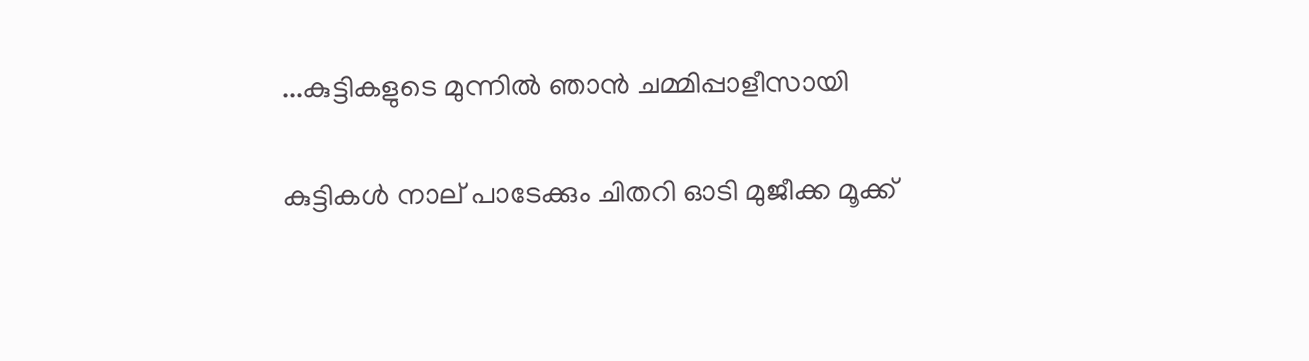...കുട്ടികളുടെ മുന്നില്‍ ഞാന്‍ ചമ്മിപ്പാളീസായി

കുട്ടികള്‍ നാല് പാടേക്കും ചിതറി ഓടി മുജീക്ക മൂക്ക്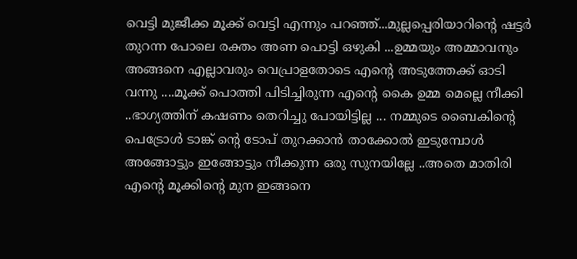വെട്ടി മുജീക്ക മൂക്ക് വെട്ടി എന്നും പറഞ്ഞ്...മുല്ലപ്പെരിയാറിന്റെ ഷട്ടര്‍ തുറന്ന പോലെ രക്തം അണ പൊട്ടി ഒഴുകി ...ഉമ്മയും അമ്മാവനും അങ്ങനെ എല്ലാവരും വെപ്രാളതോടെ എന്‍റെ അടുത്തേക്ക് ഓടി വന്നു ....മൂക്ക് പൊത്തി പിടിച്ചിരുന്ന എന്‍റെ കൈ ഉമ്മ മെല്ലെ നീക്കി ..ഭാഗ്യത്തിന് കഷണം തെറിച്ചു പോയിട്ടില്ല ... നമ്മുടെ ബൈകിന്‍റെ പെട്രോള്‍ ടാങ്ക് ന്‍റെ ടോപ്‌ തുറക്കാന്‍ താക്കോല്‍ ഇടുമ്പോള്‍ അങ്ങോട്ടും ഇങ്ങോട്ടും നീക്കുന്ന ഒരു സുനയില്ലേ ..അതെ മാതിരി എന്‍റെ മൂക്കിന്റെ മുന ഇങ്ങനെ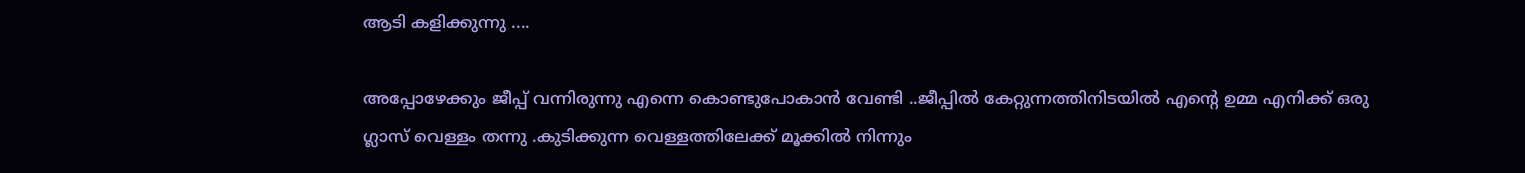ആടി കളിക്കുന്നു ....

അപ്പോഴേക്കും ജീപ്പ് വന്നിരുന്നു എന്നെ കൊണ്ടുപോകാന്‍ വേണ്ടി ..ജീപ്പില്‍ കേറ്റുന്നത്തിനിടയില്‍ എന്‍റെ ഉമ്മ എനിക്ക് ഒരു ഗ്ലാസ് വെള്ളം തന്നു .കുടിക്കുന്ന വെള്ളത്തിലേക്ക്‌ മൂക്കില്‍ നിന്നും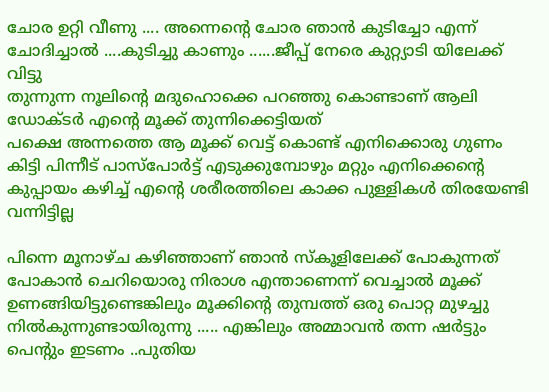ചോര ഉറ്റി വീണു .... അന്നെന്‍റെ ചോര ഞാന്‍ കുടിച്ചോ എന്ന് ചോദിച്ചാല്‍ ....കുടിച്ചു കാണും ......ജീപ്പ് നേരെ കുറ്റ്യാടി യിലേക്ക് വിട്ടു
തുന്നുന്ന നൂലിന്‍റെ മദുഹൊക്കെ പറഞ്ഞു കൊണ്ടാണ് ആലി ഡോക്ടര്‍ എന്‍റെ മൂക്ക് തുന്നിക്കെട്ടിയത്
പക്ഷെ അന്നത്തെ ആ മൂക്ക് വെട്ട് കൊണ്ട് എനിക്കൊരു ഗുണം കിട്ടി പിന്നീട് പാസ്പോര്‍ട്ട് എടുക്കുമ്പോഴും മറ്റും എനിക്കെന്‍റെ കുപ്പായം കഴിച്ച് എന്‍റെ ശരീരത്തിലെ കാക്ക പുള്ളികള്‍ തിരയേണ്ടി വന്നിട്ടില്ല

പിന്നെ മൂനാഴ്ച കഴിഞ്ഞാണ് ഞാന്‍ സ്കൂളിലേക്ക് പോകുന്നത്
പോകാന്‍ ചെറിയൊരു നിരാശ എന്താണെന്ന് വെച്ചാല്‍ മൂക്ക് ഉണങ്ങിയിട്ടുണ്ടെങ്കിലും മൂക്കിന്‍റെ തുമ്പത്ത് ഒരു പൊറ്റ മുഴച്ചു നില്‍കുന്നുണ്ടായിരുന്നു ..... എങ്കിലും അമ്മാവന്‍ തന്ന ഷര്‍ട്ടും പെന്റും ഇടണം ..പുതിയ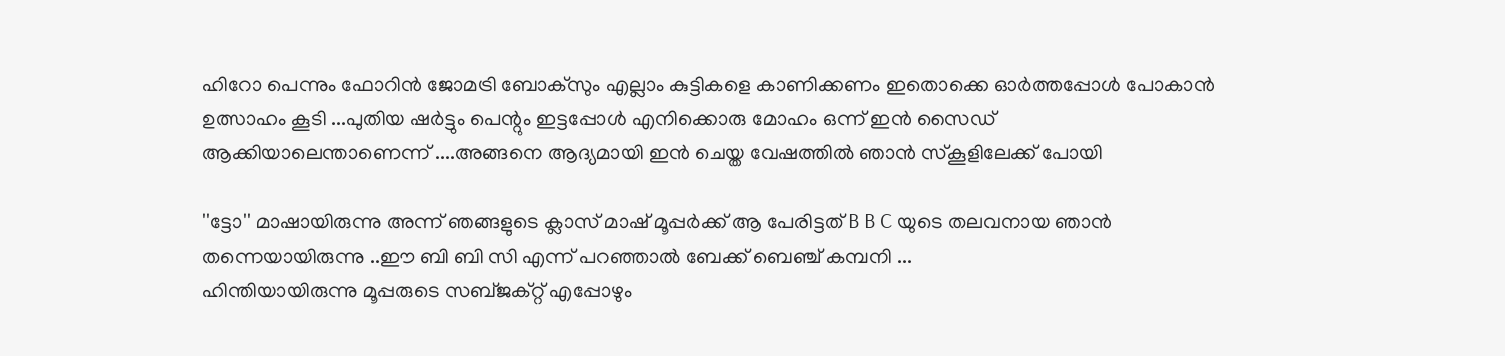ഹിറോ പെന്നും ഫോറിന്‍ ജോമട്രി ബോക്സും എല്ലാം കുട്ടികളെ കാണിക്കണം ഇതൊക്കെ ഓര്‍ത്തപ്പോള്‍ പോകാന്‍ ഉത്സാഹം കൂടി ...പുതിയ ഷര്‍ട്ടും പെന്റും ഇട്ടപ്പോള്‍ എനിക്കൊരു മോഹം ഒന്ന് ഇന്‍ സൈഡ് ആക്കിയാലെന്താണെന്ന് ....അങ്ങനെ ആദ്യമായി ഇന്‍ ചെയ്ത വേഷത്തില്‍ ഞാന്‍ സ്കൂളിലേക്ക് പോയി

''ട്ടോ'' മാഷായിരുന്നു അന്ന് ഞങ്ങളുടെ ക്ലാസ് മാഷ്‌ മൂപ്പര്‍ക്ക് ആ പേരിട്ടത് B B C യുടെ തലവനായ ഞാന്‍ തന്നെയായിരുന്നു ..ഈ ബി ബി സി എന്ന് പറഞ്ഞാല്‍ ബേക്ക് ബെഞ്ച്‌ കമ്പനി ...
ഹിന്തിയായിരുന്നു മൂപ്പരുടെ സബ്ജക്റ്റ് എപ്പോഴും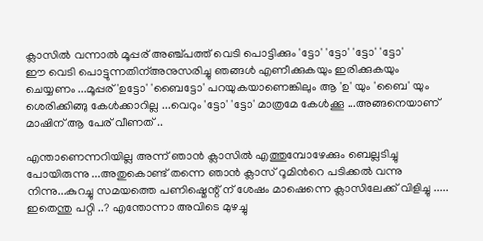ക്ലാസില്‍ വന്നാല്‍ മൂപ്പര് അഞ്ച്പത്ത് വെടി പൊട്ടിക്കും 'ട്ടോ' 'ട്ടോ' 'ട്ടോ' 'ട്ടോ'
ഈ വെടി പൊട്ടുന്നതിന്അനുസരിച്ചു ഞങ്ങള്‍ എണീക്കുകയും ഇരിക്കുകയും ചെയ്യണം ...മൂപ്പര് 'ഉട്ടോ' 'ബൈട്ടോ' പറയുകയാണെങ്കിലും ആ 'ഉ' യും 'ബൈ' യും ശെരിക്കിങ്ങു കേള്‍ക്കാറില്ല ...വെറും 'ട്ടോ' 'ട്ടോ' മാത്രമേ കേള്‍ക്കൂ ...അങ്ങനെയാണ് മാഷിന് ആ പേര് വീണത്‌ ..

എന്താണെന്നറിയില്ല അന്ന് ഞാന്‍ ക്ലാസില്‍ എത്തുമ്പോഴേക്കും ബെല്ലടിച്ചു പോയിരുന്നു ...അതുകൊണ്ട് തന്നെ ഞാന്‍ ക്ലാസ് റൂമിന്‍റെ പടിക്കല്‍ വന്നു നിന്നു...കുറച്ചു സമയത്തെ പണിഷ്മെന്റ് ന് ശേഷം മാഷെന്നെ ക്ലാസിലേക്ക് വിളിച്ചു .....
ഇതെന്തു പറ്റി ..? എന്തോന്നാ അവിടെ മുഴച്ചു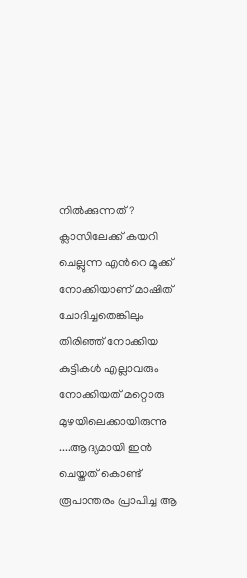നില്‍ക്കുന്നത് ? ക്ലാസിലേക്ക് കയറി ചെല്ലുന്ന എന്‍റെ മൂക്ക് നോക്കിയാണ് മാഷിത് ചോദിച്ചതെങ്കിലും തിരിഞ്ഞ് നോക്കിയ കുട്ടികള്‍ എല്ലാവരും നോക്കിയത് മറ്റൊരു മുഴയിലെക്കായിരുന്നു ....ആദ്യമായി ഇന്‍ ചെയ്തത് കൊണ്ട് രൂപാന്തരം പ്രാപിച്ച ആ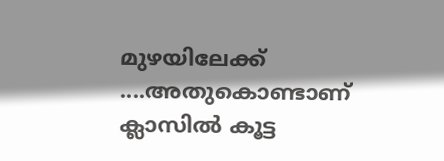മുഴയിലേക്ക് ....അതുകൊണ്ടാണ് ക്ലാസില്‍ കൂട്ട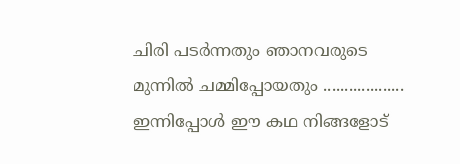ചിരി പടര്‍ന്നതും ഞാനവരുടെ മുന്നില്‍ ചമ്മിപ്പോയതും ...................
ഇന്നിപ്പോള്‍ ഈ കഥ നിങ്ങളോട്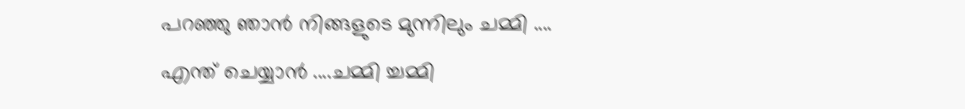പറഞ്ഞു ഞാന്‍ നിങ്ങളുടെ മുന്നിലും ചമ്മി ....
എന്ത് ചെയ്യാന്‍ ....ചമ്മി ച്ചമ്മി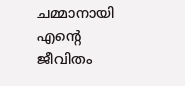ചമ്മാനായി എന്‍റെ ജീവിതം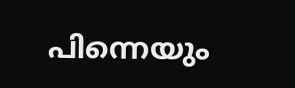പിന്നെയും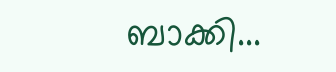ബാക്കി...